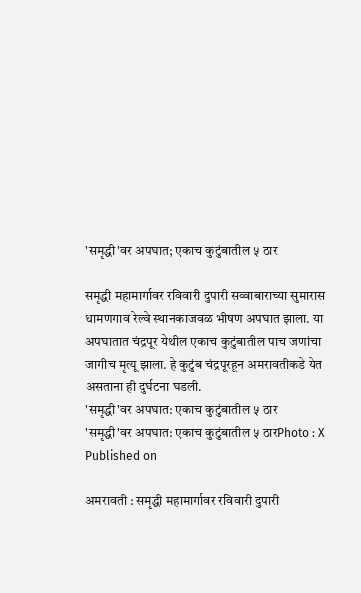'समृद्धी'वर अपघात; एकाच कुटुंबातील ५ ठार

समृद्धी महामार्गावर रविवारी दुपारी सव्वाबाराच्या सुमारास धामणगाव रेल्वे स्थानकाजवळ भीषण अपघात झाला. या अपघातात चंद्रपूर येथील एकाच कुटुंबातील पाच जणांचा जागीच मृत्यू झाला. हे कुटुंब चंद्रपूरहून अमरावतीकडे येत असताना ही दुर्घटना घडली.
'समृद्धी'वर अपघात: एकाच कुटुंबातील ५ ठार
'समृद्धी'वर अपघात: एकाच कुटुंबातील ५ ठारPhoto : X
Published on

अमरावती : समृद्धी महामार्गावर रविवारी दुपारी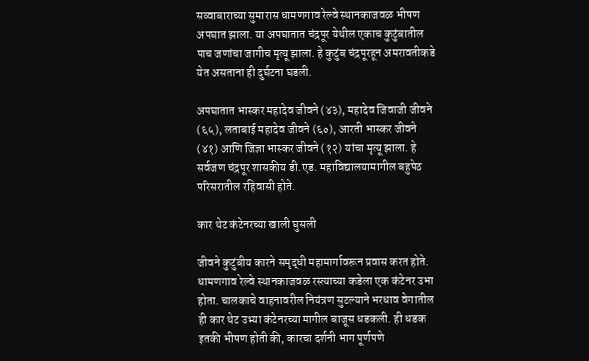सव्वाबाराच्या सुमारास धामणगाव रेल्वे स्थानकाजवळ भीषण अपघात झाला. या अपघातात चंद्रपूर येथील एकाच कुटुंबातील पाच जणांचा जागीच मृत्यू झाला. हे कुटुंब चंद्रपूरहून अमरावतीकडे येत असताना ही दुर्घटना घडली.

अपघातात भास्कर महादेव जीवने (४३), महादेव जिवाजी जीवने (६५), लताबाई महादेव जीवने (६०), आरती भास्कर जीवने (४१) आणि जिज्ञा भास्कर जीवने (१२) यांचा मृत्यू झाला. हे सर्वजण चंद्रपूर शासकीय डी.एड. महाविद्यालयामागील बहुपेठ परिसरातील रहिवासी होते.

कार थेट कंटेनरच्या खाली घुसली

जीवने कुटुंबीय कारने समृद्धी महामार्गावरून प्रवास करत होते. धामणगाव रेल्वे स्थानकाजवळ रस्त्याच्या कडेला एक कंटेनर उभा होता. चालकाचे वाहनावरील नियंत्रण सुटल्याने भरधाव वेगातील ही कार थेट उभ्या कंटेनरच्या मागील बाजूस धडकली. ही धडक इतकी भीषण होती की, कारचा दर्शनी भाग पूर्णपणे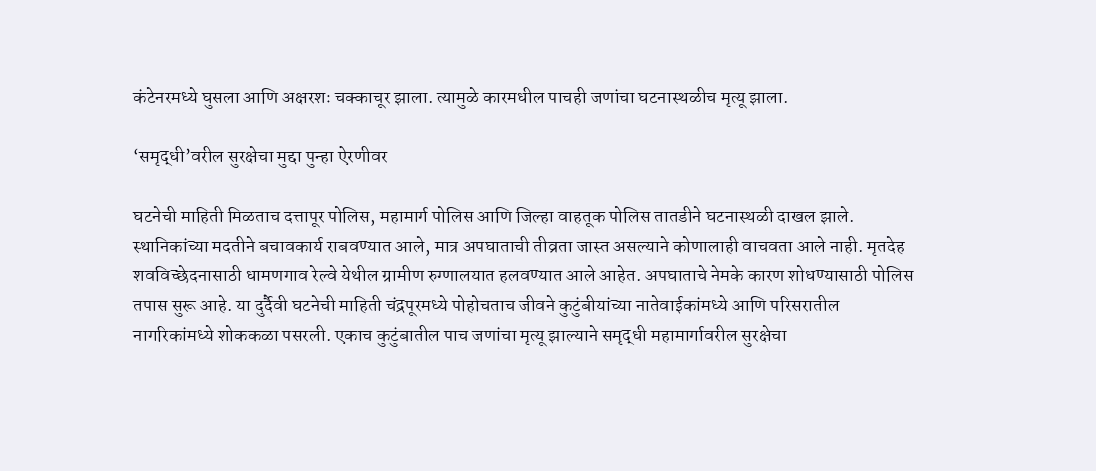कंटेनरमध्ये घुसला आणि अक्षरशः चक्काचूर झाला. त्यामुळे कारमधील पाचही जणांचा घटनास्थळीच मृत्यू झाला.

‘समृद्धी’वरील सुरक्षेचा मुद्दा पुन्हा ऐरणीवर

घटनेची माहिती मिळताच दत्तापूर पोलिस, महामार्ग पोलिस आणि जिल्हा वाहतूक पोलिस तातडीने घटनास्थळी दाखल झाले. स्थानिकांच्या मदतीने बचावकार्य राबवण्यात आले, मात्र अपघाताची तीव्रता जास्त असल्याने कोणालाही वाचवता आले नाही. मृतदेह शवविच्छेदनासाठी धामणगाव रेल्वे येथील ग्रामीण रुग्णालयात हलवण्यात आले आहेत. अपघाताचे नेमके कारण शोधण्यासाठी पोलिस तपास सुरू आहे. या दुर्दैवी घटनेची माहिती चंद्रपूरमध्ये पोहोचताच जीवने कुटुंबीयांच्या नातेवाईकांमध्ये आणि परिसरातील नागरिकांमध्ये शोककळा पसरली. एकाच कुटुंबातील पाच जणांचा मृत्यू झाल्याने समृद्धी महामार्गावरील सुरक्षेचा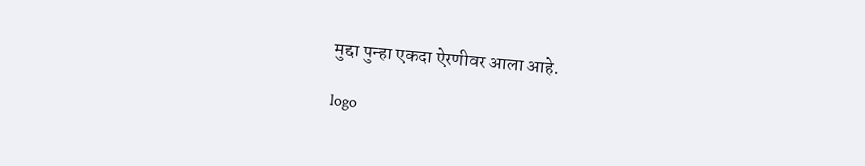मुद्दा पुन्हा एकदा ऐरणीवर आला आहे.

logo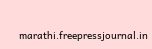marathi.freepressjournal.in